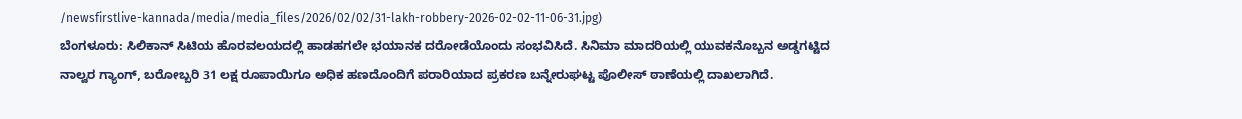/newsfirstlive-kannada/media/media_files/2026/02/02/31-lakh-robbery-2026-02-02-11-06-31.jpg)
ಬೆಂಗಳೂರು: ಸಿಲಿಕಾನ್ ಸಿಟಿಯ ಹೊರವಲಯದಲ್ಲಿ ಹಾಡಹಗಲೇ ಭಯಾನಕ ದರೋಡೆಯೊಂದು ಸಂಭವಿಸಿದೆ. ಸಿನಿಮಾ ಮಾದರಿಯಲ್ಲಿ ಯುವಕನೊಬ್ಬನ ಅಡ್ಡಗಟ್ಟಿದ ನಾಲ್ವರ ಗ್ಯಾಂಗ್, ಬರೋಬ್ಬರಿ 31 ಲಕ್ಷ ರೂಪಾಯಿಗೂ ಅಧಿಕ ಹಣದೊಂದಿಗೆ ಪರಾರಿಯಾದ ಪ್ರಕರಣ ಬನ್ನೇರುಘಟ್ಟ ಪೊಲೀಸ್ ಠಾಣೆಯಲ್ಲಿ ದಾಖಲಾಗಿದೆ.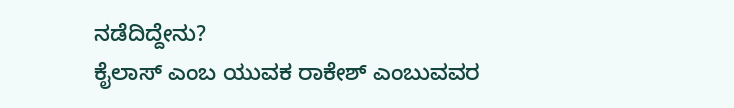ನಡೆದಿದ್ದೇನು?
ಕೈಲಾಸ್ ಎಂಬ ಯುವಕ ರಾಕೇಶ್ ಎಂಬುವವರ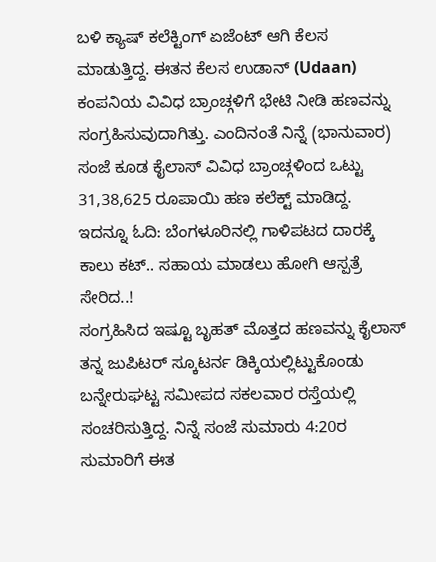ಬಳಿ ಕ್ಯಾಷ್ ಕಲೆಕ್ಟಿಂಗ್ ಏಜೆಂಟ್ ಆಗಿ ಕೆಲಸ ಮಾಡುತ್ತಿದ್ದ. ಈತನ ಕೆಲಸ ಉಡಾನ್ (Udaan) ಕಂಪನಿಯ ವಿವಿಧ ಬ್ರಾಂಚ್ಗಳಿಗೆ ಭೇಟಿ ನೀಡಿ ಹಣವನ್ನು ಸಂಗ್ರಹಿಸುವುದಾಗಿತ್ತು. ಎಂದಿನಂತೆ ನಿನ್ನೆ (ಭಾನುವಾರ) ಸಂಜೆ ಕೂಡ ಕೈಲಾಸ್ ವಿವಿಧ ಬ್ರಾಂಚ್ಗಳಿಂದ ಒಟ್ಟು 31,38,625 ರೂಪಾಯಿ ಹಣ ಕಲೆಕ್ಟ್ ಮಾಡಿದ್ದ.
ಇದನ್ನೂ ಓದಿ: ಬೆಂಗಳೂರಿನಲ್ಲಿ ಗಾಳಿಪಟದ ದಾರಕ್ಕೆ ಕಾಲು ಕಟ್.. ಸಹಾಯ ಮಾಡಲು ಹೋಗಿ ಆಸ್ಪತ್ರೆ ಸೇರಿದ..!
ಸಂಗ್ರಹಿಸಿದ ಇಷ್ಟೂ ಬೃಹತ್ ಮೊತ್ತದ ಹಣವನ್ನು ಕೈಲಾಸ್ ತನ್ನ ಜುಪಿಟರ್ ಸ್ಕೂಟರ್ನ ಡಿಕ್ಕಿಯಲ್ಲಿಟ್ಟುಕೊಂಡು ಬನ್ನೇರುಘಟ್ಟ ಸಮೀಪದ ಸಕಲವಾರ ರಸ್ತೆಯಲ್ಲಿ ಸಂಚರಿಸುತ್ತಿದ್ದ. ನಿನ್ನೆ ಸಂಜೆ ಸುಮಾರು 4:20ರ ಸುಮಾರಿಗೆ ಈತ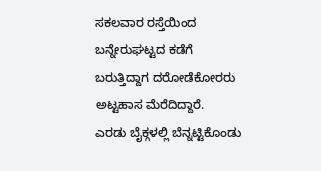ಸಕಲವಾರ ರಸ್ತೆಯಿಂದ ಬನ್ನೇರುಘಟ್ಟದ ಕಡೆಗೆ ಬರುತ್ತಿದ್ದಾಗ ದರೋಡೆಕೋರರು ಅಟ್ಟಹಾಸ ಮೆರೆದಿದ್ದಾರೆ.
ಎರಡು ಬೈಕ್ಗಳಲ್ಲಿ ಬೆನ್ನಟ್ಟಿಕೊಂಡು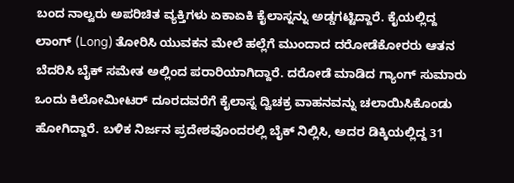ಬಂದ ನಾಲ್ವರು ಅಪರಿಚಿತ ವ್ಯಕ್ತಿಗಳು ಏಕಾಏಕಿ ಕೈಲಾಸ್ನನ್ನು ಅಡ್ಡಗಟ್ಟಿದ್ದಾರೆ. ಕೈಯಲ್ಲಿದ್ದ ಲಾಂಗ್ (Long) ತೋರಿಸಿ ಯುವಕನ ಮೇಲೆ ಹಲ್ಲೆಗೆ ಮುಂದಾದ ದರೋಡೆಕೋರರು ಆತನ ಬೆದರಿಸಿ ಬೈಕ್ ಸಮೇತ ಅಲ್ಲಿಂದ ಪರಾರಿಯಾಗಿದ್ದಾರೆ. ದರೋಡೆ ಮಾಡಿದ ಗ್ಯಾಂಗ್ ಸುಮಾರು ಒಂದು ಕಿಲೋಮೀಟರ್ ದೂರದವರೆಗೆ ಕೈಲಾಸ್ನ ದ್ವಿಚಕ್ರ ವಾಹನವನ್ನು ಚಲಾಯಿಸಿಕೊಂಡು ಹೋಗಿದ್ದಾರೆ. ಬಳಿಕ ನಿರ್ಜನ ಪ್ರದೇಶವೊಂದರಲ್ಲಿ ಬೈಕ್ ನಿಲ್ಲಿಸಿ, ಅದರ ಡಿಕ್ಕಿಯಲ್ಲಿದ್ದ 31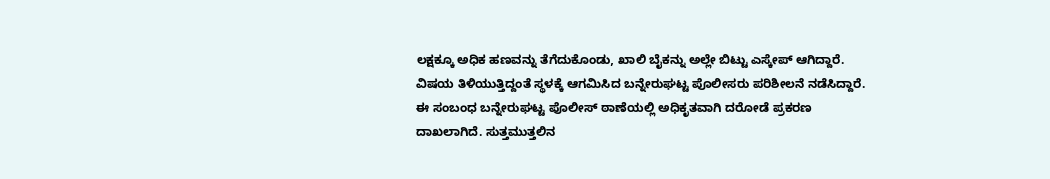ಲಕ್ಷಕ್ಕೂ ಅಧಿಕ ಹಣವನ್ನು ತೆಗೆದುಕೊಂಡು, ಖಾಲಿ ಬೈಕನ್ನು ಅಲ್ಲೇ ಬಿಟ್ಟು ಎಸ್ಕೇಪ್ ಆಗಿದ್ದಾರೆ.
ವಿಷಯ ತಿಳಿಯುತ್ತಿದ್ದಂತೆ ಸ್ಥಳಕ್ಕೆ ಆಗಮಿಸಿದ ಬನ್ನೇರುಘಟ್ಟ ಪೊಲೀಸರು ಪರಿಶೀಲನೆ ನಡೆಸಿದ್ದಾರೆ. ಈ ಸಂಬಂಧ ಬನ್ನೇರುಘಟ್ಟ ಪೊಲೀಸ್ ಠಾಣೆಯಲ್ಲಿ ಅಧಿಕೃತವಾಗಿ ದರೋಡೆ ಪ್ರಕರಣ ದಾಖಲಾಗಿದೆ. ಸುತ್ತಮುತ್ತಲಿನ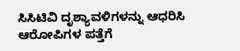ಸಿಸಿಟಿವಿ ದೃಶ್ಯಾವಳಿಗಳನ್ನು ಆಧರಿಸಿ ಆರೋಪಿಗಳ ಪತ್ತೆಗೆ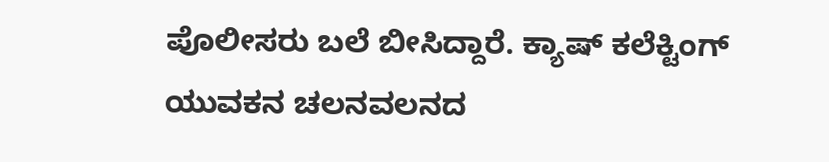ಪೊಲೀಸರು ಬಲೆ ಬೀಸಿದ್ದಾರೆ. ಕ್ಯಾಷ್ ಕಲೆಕ್ಟಿಂಗ್ ಯುವಕನ ಚಲನವಲನದ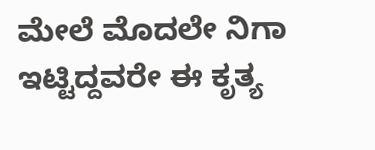ಮೇಲೆ ಮೊದಲೇ ನಿಗಾ ಇಟ್ಟಿದ್ದವರೇ ಈ ಕೃತ್ಯ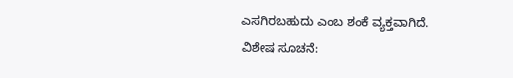ಎಸಗಿರಬಹುದು ಎಂಬ ಶಂಕೆ ವ್ಯಕ್ತವಾಗಿದೆ.
ವಿಶೇಷ ಸೂಚನೆ: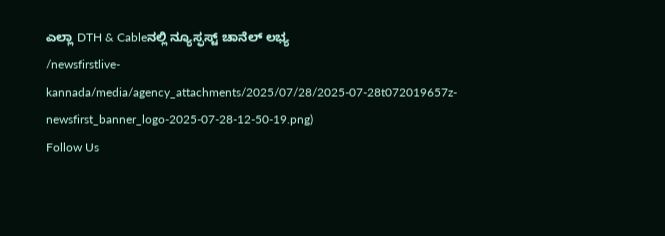ಎಲ್ಲಾ DTH & Cableನಲ್ಲಿ ನ್ಯೂಸ್ಫಸ್ಟ್ ಚಾನೆಲ್ ಲಭ್ಯ
/newsfirstlive-kannada/media/agency_attachments/2025/07/28/2025-07-28t072019657z-newsfirst_banner_logo-2025-07-28-12-50-19.png)
Follow Us